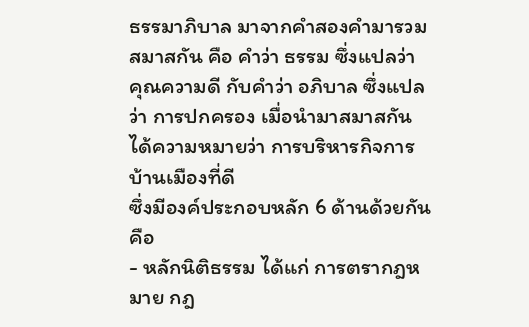ธรรมาภิบาล มาจากคำสองคำมารวมสมาสกัน คือ คำว่า ธรรม ซึ่งแปลว่า คุณความดี กับคำว่า อภิบาล ซึ่งแปลว่า การปกครอง เมื่อนำมาสมาสกันได้ความหมายว่า การบริหารกิจการบ้านเมืองที่ดี
ซึ่งมีองค์ประกอบหลัก 6 ด้านด้วยกัน คือ
- หลักนิติธรรม ได้แก่ การตรากฎหมาย กฎ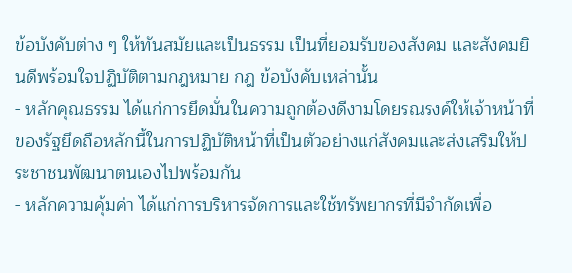ข้อบังคับต่าง ๆ ให้ทันสมัยและเป็นธรรม เป็นที่ยอมรับของสังคม และสังคมยินดีพร้อมใจปฏิบัติตามกฎหมาย กฎ ข้อบังคับเหล่านั้น
- หลักคุณธรรม ได้แก่การยึดมั่นในความถูกต้องดีงามโดยรณรงค์ให้เจ้าหน้าที่ของรัฐยึดถือหลักนี้ในการปฏิบัติหน้าที่เป็นตัวอย่างแก่สังคมและส่งเสริมให้ประชาชนพัฒนาตนเองไปพร้อมกัน
- หลักความคุ้มค่า ได้แก่การบริหารจัดการและใช้ทรัพยากรที่มีจำกัดเพื่อ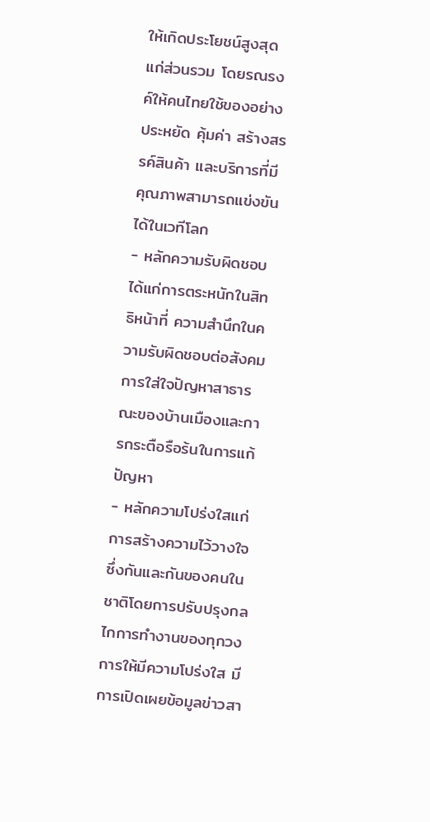ให้เกิดประโยชน์สูงสุดแก่ส่วนรวม โดยรณรงค์ให้คนไทยใช้ของอย่างประหยัด คุ้มค่า สร้างสรรค์สินค้า และบริการที่มีคุณภาพสามารถแข่งขันได้ในเวทีโลก
- หลักความรับผิดชอบ ได้แก่การตระหนักในสิทธิหน้าที่ ความสำนึกในความรับผิดชอบต่อสังคม การใส่ใจปัญหาสาธารณะของบ้านเมืองและการกระตือรือร้นในการแก้ปัญหา
- หลักความโปร่งใสแก่การสร้างความไว้วางใจซึ่งกันและกันของคนในชาติโดยการปรับปรุงกลไกการทำงานของทุกวงการให้มีความโปร่งใส มีการเปิดเผยข้อมูลข่าวสา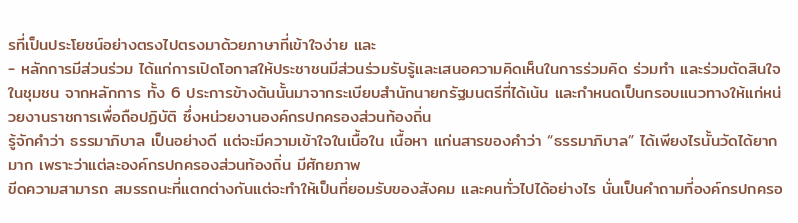รที่เป็นประโยชน์อย่างตรงไปตรงมาด้วยภาษาที่เข้าใจง่าย และ
- หลักการมีส่วนร่วม ได้แก่การเปิดโอกาสให้ประชาชนมีส่วนร่วมรับรู้และเสนอความคิดเห็นในการร่วมคิด ร่วมทำ และร่วมตัดสินใจในชุมชน จากหลักการ ทั้ง 6 ประการข้างต้นนั้นมาจากระเบียบสำนักนายกรัฐมนตรีที่ได้เน้น และกำหนดเป็นกรอบแนวทางให้แก่หน่วยงานราชการเพื่อถือปฏิบัติ ซึ่งหน่วยงานองค์กรปกครองส่วนท้องถิ่น
รู้จักคำว่า ธรรมาภิบาล เป็นอย่างดี แต่จะมีความเข้าใจในเนื้อใน เนื้อหา แก่นสารของคำว่า “ธรรมาภิบาล” ได้เพียงไรนั้นวัดได้ยากมาก เพราะว่าแต่ละองค์กรปกครองส่วนท้องถิ่น มีศักยภาพ
ขีดความสามารถ สมรรถนะที่แตกต่างกันแต่จะทำให้เป็นที่ยอมรับของสังคม และคนทั่วไปได้อย่างไร นั่นเป็นคำถามที่องค์กรปกครอ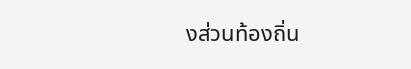งส่วนท้องถิ่น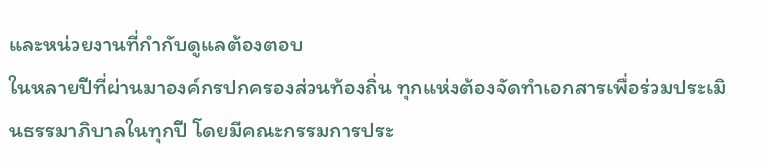และหน่วยงานที่กำกับดูแลต้องตอบ
ในหลายปีที่ผ่านมาองค์กรปกครองส่วนท้องถิ่น ทุกแห่งต้องจัดทำเอกสารเพื่อร่วมประเมินธรรมาภิบาลในทุกปี โดยมีคณะกรรมการประ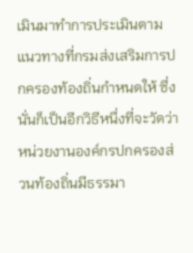เมินมาทำการประเมินตามแนวทางที่กรมส่งเสริมการปกครองท้องถิ่นกำหนดให้ ซึ่งนั่นก็เป็นอีกวิธีหนึ่งที่จะวัดว่า หน่วยงานองค์กรปกครองส่วนท้องถิ่นมีธรรมา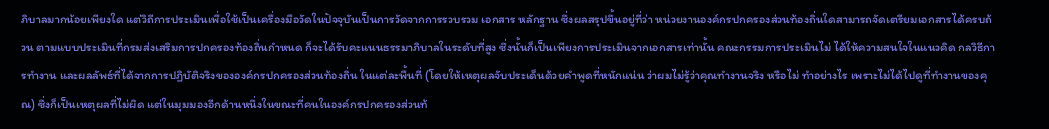ภิบาลมากน้อยเพียงใด แต่วิถีการประเมินเพื่อใช้เป็นเครื่องมือวัดในปัจจุบันเป็นการวัดจากการรวบรวม เอกสาร หลักฐาน ซึ่งผลสรุปขึ้นอยู่ที่ว่า หน่วยงานองค์กรปกครองส่วนท้องถิ่นใดสามารถจัดเตรียมเอกสารได้ครบถ้วน ตามแบบประเมินที่กรมส่งเสริมการปกครองท้องถิ่นกำหนด ก็จะได้รับคะแนนธรรมาภิบาลในระดับที่สูง ซึ่งนั้นก็เป็นเพียงการประเมินจากเอกสารเท่านั้น คณะกรรมการประเมินไม่ ได้ให้ความสนใจในแนวคิด กลวิธีการทำงาน และผลลัพธ์ที่ได้จากการปฏิบัติจริงขององค์กรปกครองส่วนท้องถิ่น ในแต่ละพื้นที่ (โดยให้เหตุผลจับประเด็นด้วยคำพูดที่หนักแน่น ว่าผมไม่รู้ว่าคุณทำงานจริง หรือไม่ ทำอย่างไร เพราะไม่ได้ไปดูที่ทำงานของคุณ) ซึ่งก็เป็นเหตุผลที่ไม่ผิด แต่ในมุมมองอีกด้านหนึ่งในขณะที่คนในองค์กรปกครองส่วนท้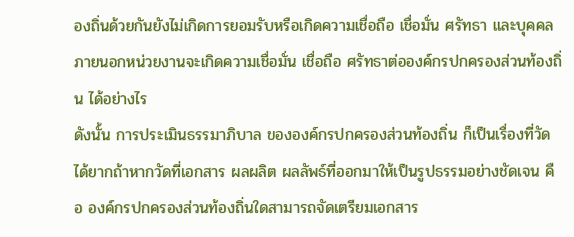องถิ่นด้วยกันยังไม่เกิดการยอมรับหรือเกิดความเชื่อถือ เชื่อมั่น ศรัทธา และบุคคลภายนอกหน่วยงานจะเกิดความเชื่อมั่น เชื่อถือ ศรัทธาต่อองค์กรปกครองส่วนท้องถิ่น ได้อย่างไร
ดังนั้น การประเมินธรรมาภิบาล ขององค์กรปกครองส่วนท้องถิ่น ก็เป็นเรื่องที่วัดได้ยากถ้าหากวัดที่เอกสาร ผลผลิต ผลลัพธ์ที่ออกมาให้เป็นรูปธรรมอย่างชัดเจน คือ องค์กรปกครองส่วนท้องถิ่นใดสามารถจัดเตรียมเอกสาร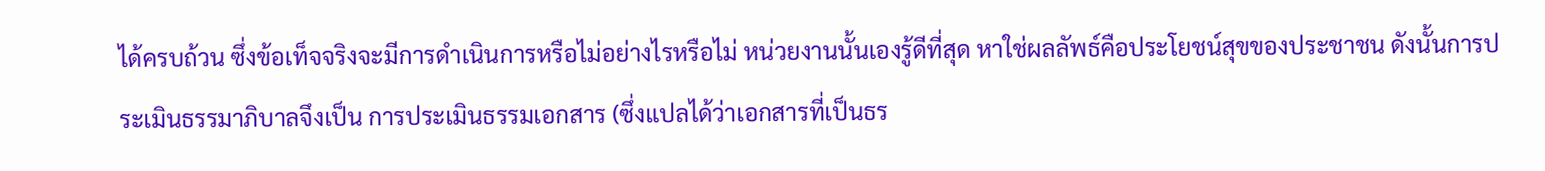ได้ครบถ้วน ซึ่งข้อเท็จจริงจะมีการดำเนินการหรือไม่อย่างไรหรือไม่ หน่วยงานนั้นเองรู้ดีที่สุด หาใช่ผลลัพธ์คือประโยชน์สุขของประชาชน ดังนั้นการประเมินธรรมาภิบาลจึงเป็น การประเมินธรรมเอกสาร (ซึ่งแปลได้ว่าเอกสารที่เป็นธร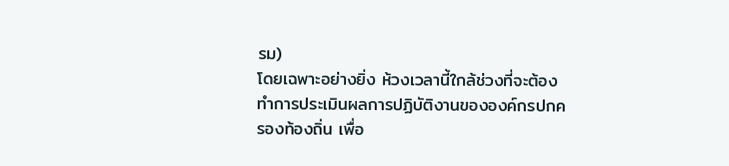รม)
โดยเฉพาะอย่างยิ่ง ห้วงเวลานี้ใกล้ช่วงที่จะต้องทำการประเมินผลการปฏิบัติงานขององค์กรปกครองท้องถิ่น เพื่อ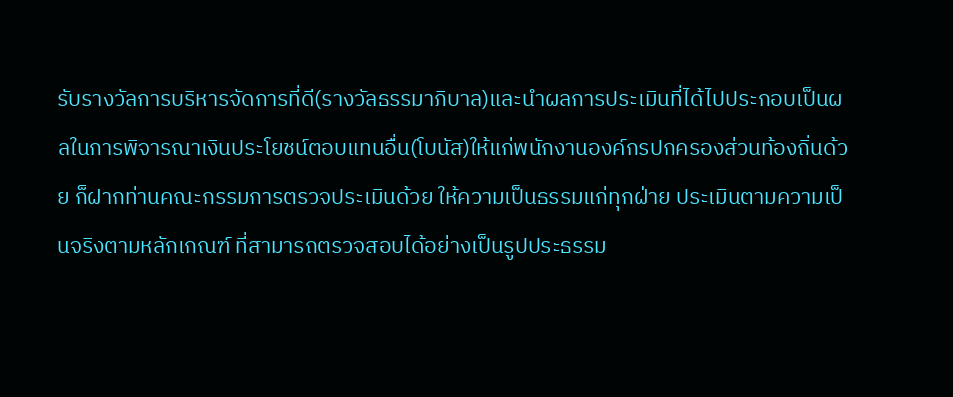รับรางวัลการบริหารจัดการที่ดี(รางวัลธรรมาภิบาล)และนำผลการประเมินที่ได้ไปประกอบเป็นผลในการพิจารณาเงินประโยชน์ตอบแทนอื่น(โบนัส)ให้แก่พนักงานองค์กรปกครองส่วนท้องถิ่นด้วย ก็ฝากท่านคณะกรรมการตรวจประเมินด้วย ให้ความเป็นธรรมแก่ทุกฝ่าย ประเมินตามความเป็นจริงตามหลักเกณฑ์ ที่สามารถตรวจสอบได้อย่างเป็นรูปประธรรม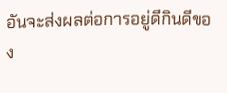อันจะส่งผลต่อการอยู่ดีกินดีของ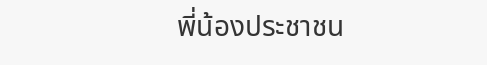พี่น้องประชาชน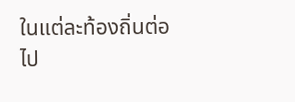ในแต่ละท้องถิ่นต่อไป